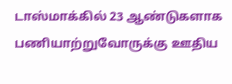டாஸ்மாக்கில் 23 ஆண்டுகளாக பணியாற்றுவோருக்கு ஊதிய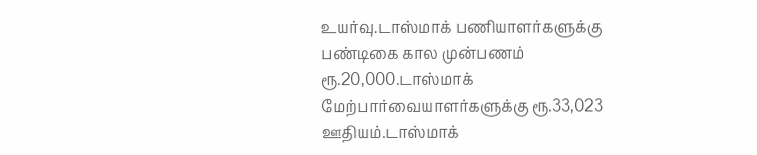உயர்வு.டாஸ்மாக் பணியாளர்களுக்கு பண்டிகை கால முன்பணம் ரூ.20,000.டாஸ்மாக் மேற்பார்வையாளர்களுக்கு ரூ.33,023 ஊதியம்.டாஸ்மாக்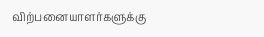விற்பனையாளர்களுக்கு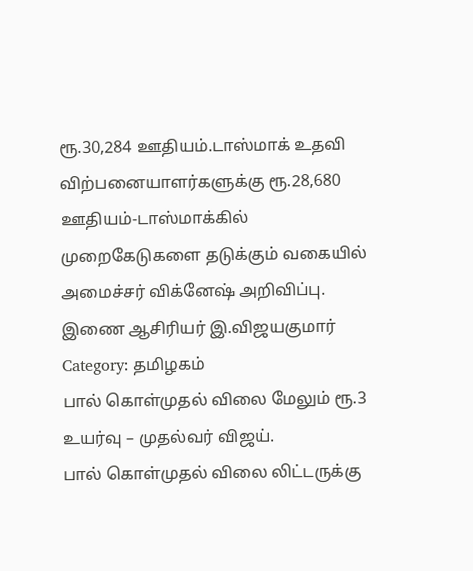ரூ.30,284 ஊதியம்.டாஸ்மாக் உதவி விற்பனையாளர்களுக்கு ரூ.28,680 ஊதியம்-டாஸ்மாக்கில் முறைகேடுகளை தடுக்கும் வகையில் அமைச்சர் விக்னேஷ் அறிவிப்பு. இணை ஆசிரியர் இ.விஜயகுமார்
Category: தமிழகம்
பால் கொள்முதல் விலை மேலும் ரூ.3 உயர்வு – முதல்வர் விஜய்.
பால் கொள்முதல் விலை லிட்டருக்கு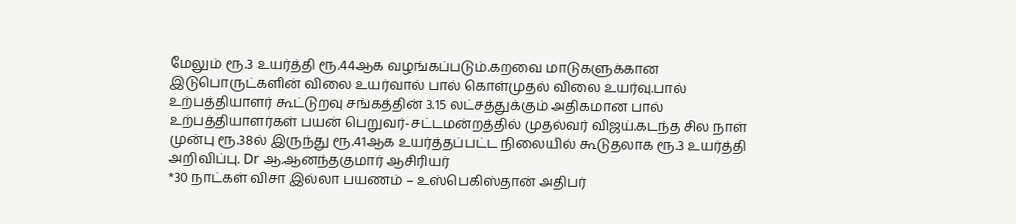மேலும் ரூ.3 உயர்த்தி ரூ.44ஆக வழங்கப்படும்.கறவை மாடுகளுக்கான இடுபொருட்களின் விலை உயர்வால் பால் கொள்முதல் விலை உயர்வு.பால் உற்பத்தியாளர் கூட்டுறவு சங்கத்தின் 3.15 லட்சத்துக்கும் அதிகமான பால் உற்பத்தியாளர்கள் பயன் பெறுவர்-சட்டமன்றத்தில் முதல்வர் விஜய்.கடந்த சில நாள் முன்பு ரூ.38ல் இருந்து ரூ.41ஆக உயர்த்தப்பட்ட நிலையில் கூடுதலாக ரூ.3 உயர்த்தி அறிவிப்பு. Dr ஆ.ஆனந்தகுமார் ஆசிரியர்
*30 நாட்கள் விசா இல்லா பயணம் – உஸ்பெகிஸ்தான் அதிபர்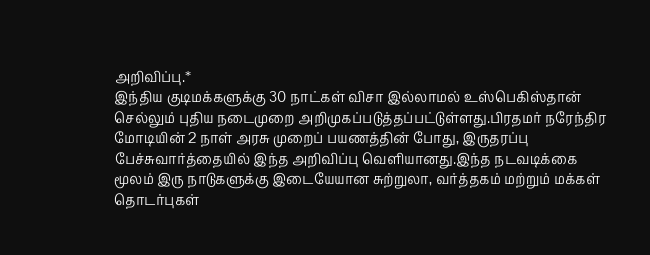அறிவிப்பு.*
இந்திய குடிமக்களுக்கு 30 நாட்கள் விசா இல்லாமல் உஸ்பெகிஸ்தான் செல்லும் புதிய நடைமுறை அறிமுகப்படுத்தப்பட்டுள்ளது.பிரதமர் நரேந்திர மோடியின் 2 நாள் அரசு முறைப் பயணத்தின் போது, இருதரப்பு பேச்சுவார்த்தையில் இந்த அறிவிப்பு வெளியானது.இந்த நடவடிக்கை மூலம் இரு நாடுகளுக்கு இடையேயான சுற்றுலா, வர்த்தகம் மற்றும் மக்கள் தொடர்புகள்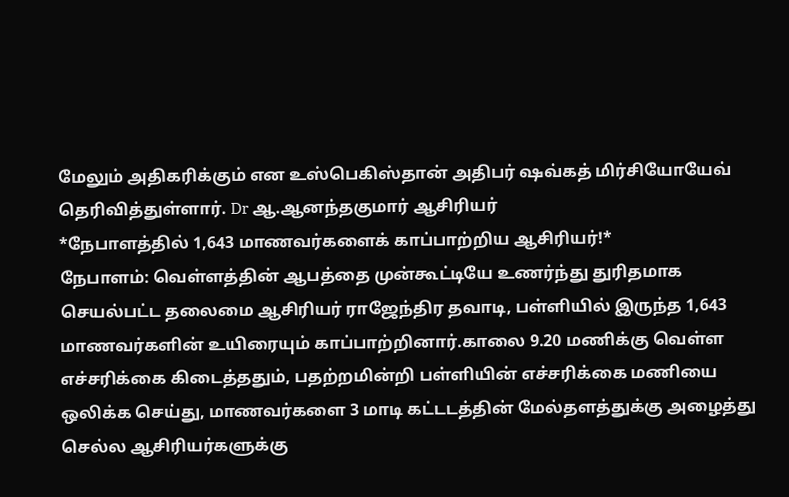மேலும் அதிகரிக்கும் என உஸ்பெகிஸ்தான் அதிபர் ஷவ்கத் மிர்சியோயேவ் தெரிவித்துள்ளார். Dr ஆ.ஆனந்தகுமார் ஆசிரியர்
*நேபாளத்தில் 1,643 மாணவர்களைக் காப்பாற்றிய ஆசிரியர்!*
நேபாளம்: வெள்ளத்தின் ஆபத்தை முன்கூட்டியே உணர்ந்து துரிதமாக செயல்பட்ட தலைமை ஆசிரியர் ராஜேந்திர தவாடி, பள்ளியில் இருந்த 1,643 மாணவர்களின் உயிரையும் காப்பாற்றினார்.காலை 9.20 மணிக்கு வெள்ள எச்சரிக்கை கிடைத்ததும், பதற்றமின்றி பள்ளியின் எச்சரிக்கை மணியை ஒலிக்க செய்து, மாணவர்களை 3 மாடி கட்டடத்தின் மேல்தளத்துக்கு அழைத்து செல்ல ஆசிரியர்களுக்கு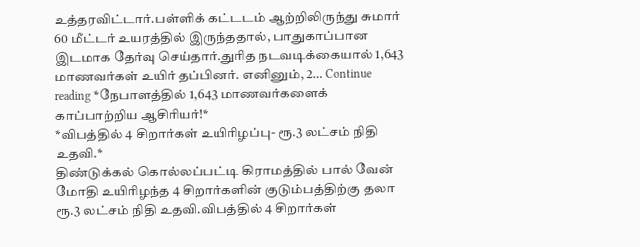உத்தரவிட்டார்.பள்ளிக் கட்டடம் ஆற்றிலிருந்து சுமார் 60 மீட்டர் உயரத்தில் இருந்ததால், பாதுகாப்பான இடமாக தேர்வு செய்தார்.துரித நடவடிக்கையால் 1,643 மாணவர்கள் உயிர் தப்பினர். எனினும், 2… Continue reading *நேபாளத்தில் 1,643 மாணவர்களைக் காப்பாற்றிய ஆசிரியர்!*
*விபத்தில் 4 சிறார்கள் உயிரிழப்பு- ரூ.3 லட்சம் நிதி உதவி.*
திண்டுக்கல் கொல்லப்பட்டி கிராமத்தில் பால் வேன் மோதி உயிரிழந்த 4 சிறார்களின் குடும்பத்திற்கு தலா ரூ.3 லட்சம் நிதி உதவி.விபத்தில் 4 சிறார்கள்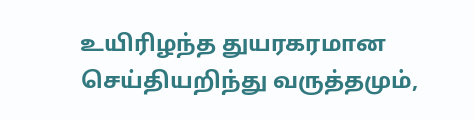உயிரிழந்த துயரகரமான செய்தியறிந்து வருத்தமும்,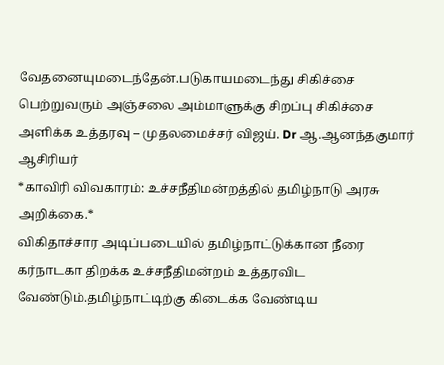வேதனையுமடைந்தேன்.படுகாயமடைந்து சிகிச்சை பெற்றுவரும் அஞ்சலை அம்மாளுக்கு சிறப்பு சிகிச்சை அளிக்க உத்தரவு – முதலமைச்சர் விஜய். Dr ஆ.ஆனந்தகுமார் ஆசிரியர்
*காவிரி விவகாரம்: உச்சநீதிமன்றத்தில் தமிழ்நாடு அரசு அறிக்கை.*
விகிதாச்சார அடிப்படையில் தமிழ்நாட்டுக்கான நீரை கர்நாடகா திறக்க உச்சநீதிமன்றம் உத்தரவிட வேண்டும்.தமிழ்நாட்டிற்கு கிடைக்க வேண்டிய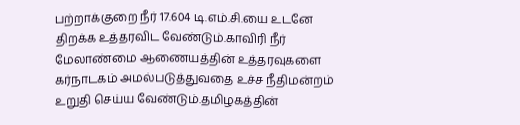பற்றாக்குறை நீர் 17.604 டி.எம்.சி.யை உடனே திறக்க உத்தரவிட வேண்டும்.காவிரி நீர் மேலாண்மை ஆணையத்தின் உத்தரவுகளை கர்நாடகம் அமல்படுத்துவதை உச்ச நீதிமன்றம் உறுதி செய்ய வேண்டும்.தமிழகத்தின்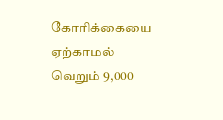கோரிக்கையை ஏற்காமல் வெறும் 9,000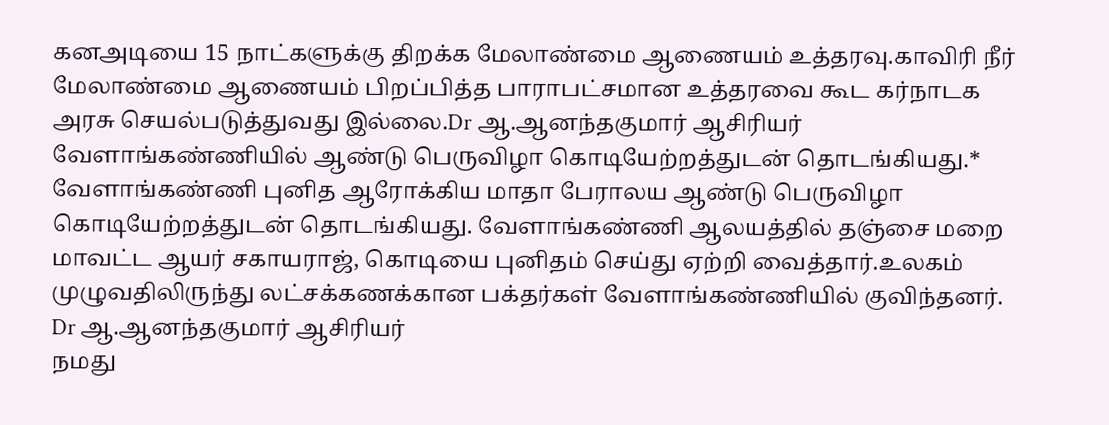கனஅடியை 15 நாட்களுக்கு திறக்க மேலாண்மை ஆணையம் உத்தரவு.காவிரி நீர் மேலாண்மை ஆணையம் பிறப்பித்த பாராபட்சமான உத்தரவை கூட கர்நாடக அரசு செயல்படுத்துவது இல்லை.Dr ஆ.ஆனந்தகுமார் ஆசிரியர்
வேளாங்கண்ணியில் ஆண்டு பெருவிழா கொடியேற்றத்துடன் தொடங்கியது.*
வேளாங்கண்ணி புனித ஆரோக்கிய மாதா பேராலய ஆண்டு பெருவிழா கொடியேற்றத்துடன் தொடங்கியது. வேளாங்கண்ணி ஆலயத்தில் தஞ்சை மறை மாவட்ட ஆயர் சகாயராஜ், கொடியை புனிதம் செய்து ஏற்றி வைத்தார்.உலகம் முழுவதிலிருந்து லட்சக்கணக்கான பக்தர்கள் வேளாங்கண்ணியில் குவிந்தனர். Dr ஆ.ஆனந்தகுமார் ஆசிரியர்
நமது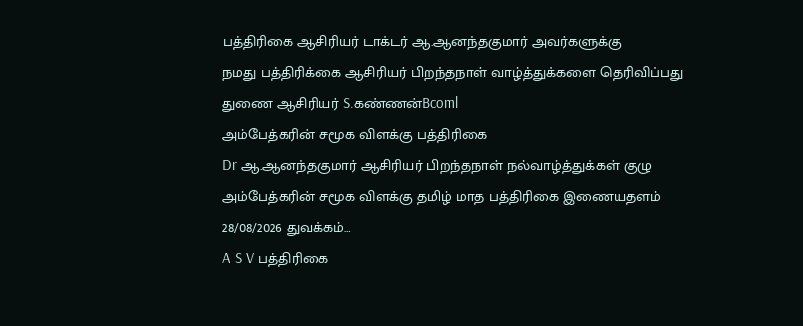பத்திரிகை ஆசிரியர் டாக்டர் ஆ.ஆனந்தகுமார் அவர்களுக்கு
நமது பத்திரிக்கை ஆசிரியர் பிறந்தநாள் வாழ்த்துக்களை தெரிவிப்பது துணை ஆசிரியர் S.கண்ணன்Bcoml
அம்பேத்கரின் சமூக விளக்கு பத்திரிகை
Dr ஆ.ஆனந்தகுமார் ஆசிரியர் பிறந்தநாள் நல்வாழ்த்துக்கள் குழு
அம்பேத்கரின் சமூக விளக்கு தமிழ் மாத பத்திரிகை இணையதளம் 28/08/2026 துவக்கம்…
A S V பத்திரிகை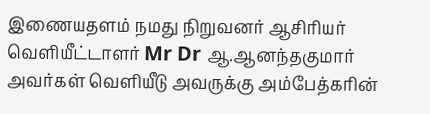இணையதளம் நமது நிறுவனர் ஆசிரியர் வெளியீட்டாளர் Mr Dr ஆ.ஆனந்தகுமார் அவர்கள் வெளியீடு அவருக்கு அம்பேத்கரின்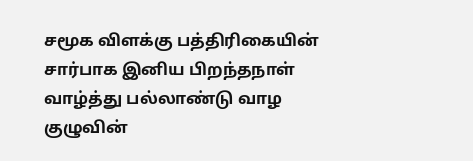சமூக விளக்கு பத்திரிகையின் சார்பாக இனிய பிறந்தநாள் வாழ்த்து பல்லாண்டு வாழ குழுவின்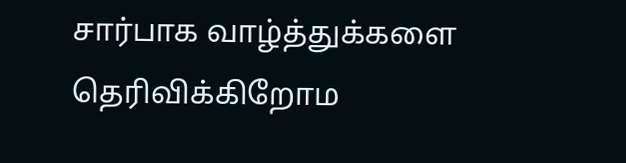சார்பாக வாழ்த்துக்களை தெரிவிக்கிறோம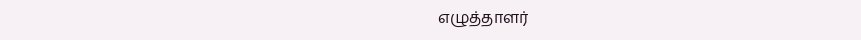எழுத்தாளர்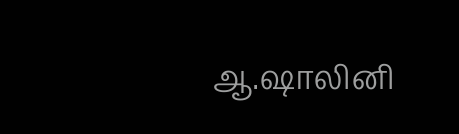ஆ.ஷாலினி